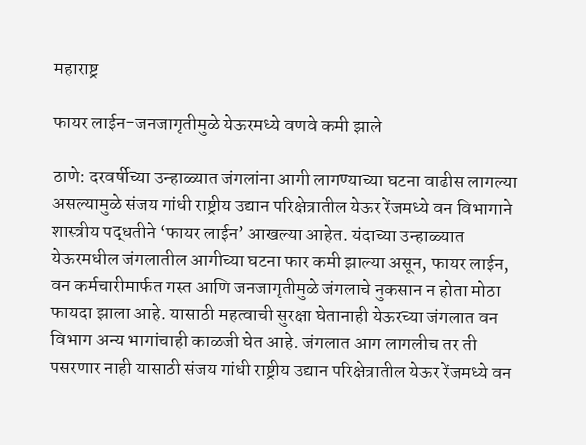महाराष्ट्र

फायर लाईन-जनजागृतीमुळे येऊरमध्ये वणवे कमी झाले

ठाणे: दरवर्षीच्या उन्हाळ्यात जंगलांना आगी लागण्याच्या घटना वाढीस लागल्या असल्यामुळे संजय गांधी राष्ट्रीय उद्यान परिक्षेत्रातील येऊर रेंजमध्ये वन विभागाने शास्त्रीय पद्धतीने ‘फायर लाईन’ आखल्या आहेत. यंदाच्या उन्हाळ्यात येऊरमधील जंगलातील आगीच्या घटना फार कमी झाल्या असून, फायर लाईन, वन कर्मचारीमार्फत गस्त आणि जनजागृतीमुळे जंगलाचे नुकसान न होता मोठा फायदा झाला आहे. यासाठी महत्वाची सुरक्षा घेतानाही येऊरच्या जंगलात वन विभाग अन्य भागांचाही काळजी घेत आहे. जंगलात आग लागलीच तर ती पसरणार नाही यासाठी संजय गांधी राष्ट्रीय उद्यान परिक्षेत्रातील येऊर रेंजमध्ये वन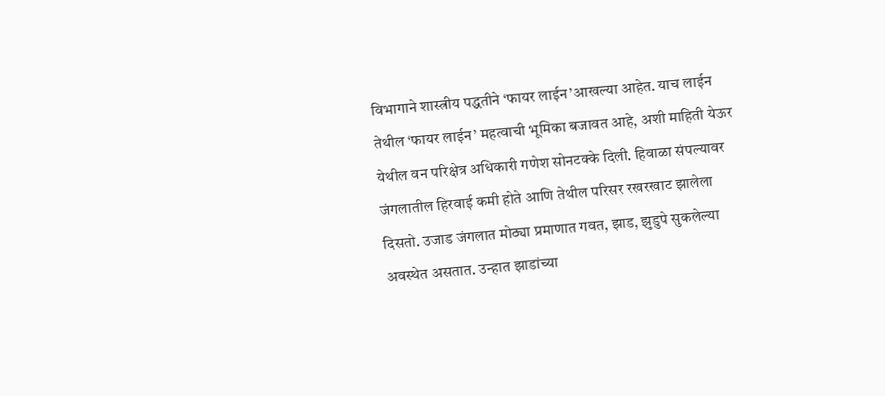विभागाने शास्त्रीय पद्धतीने ‘फायर लाईन’आखल्या आहेत. याच लाईन तेथील ‘फायर लाईन’ महत्वाची भूमिका बजावत आहे, अशी माहिती येऊर येथील वन परिक्षेत्र अधिकारी गणेश सोनटक्के दिली. हिवाळा संपल्यावर जंगलातील हिरवाई कमी होते आणि तेथील परिसर रखरखाट झालेला दिसतो. उजाड जंगलात मोठ्या प्रमाणात गवत, झाड, झुडुपे सुकलेल्या अवस्थेत असतात. उन्हात झाडांच्या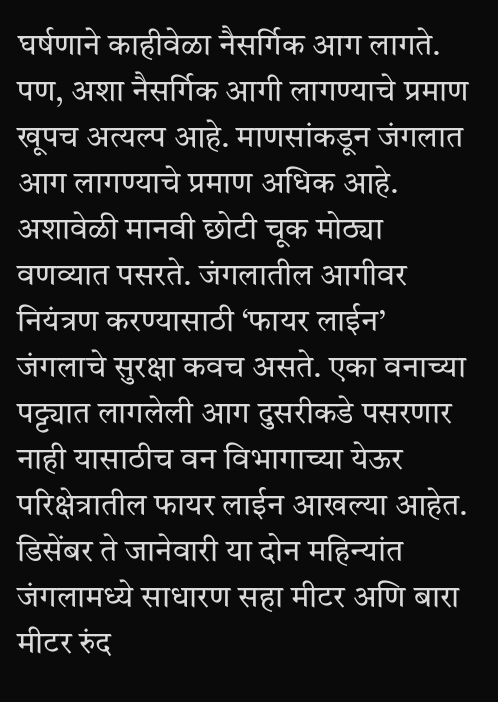घर्षणाने काहीवेळा नैसर्गिक आग लागते. पण, अशा नैसर्गिक आगी लागण्याचे प्रमाण खूपच अत्यल्प आहे. माणसांकडून जंगलात आग लागण्याचे प्रमाण अधिक आहे. अशावेळी मानवी छोटी चूक मोठ्या वणव्यात पसरते. जंगलातील आगीवर नियंत्रण करण्यासाठी ‘फायर लाईन’ जंगलाचे सुरक्षा कवच असते. एका वनाच्या पट्ट्यात लागलेली आग दुसरीकडे पसरणार नाही यासाठीच वन विभागाच्या येऊर परिक्षेत्रातील फायर लाईन आखल्या आहेत. डिसेंबर ते जानेवारी या दोन महिन्यांत जंगलामध्ये साधारण सहा मीटर अणि बारा मीटर रुंद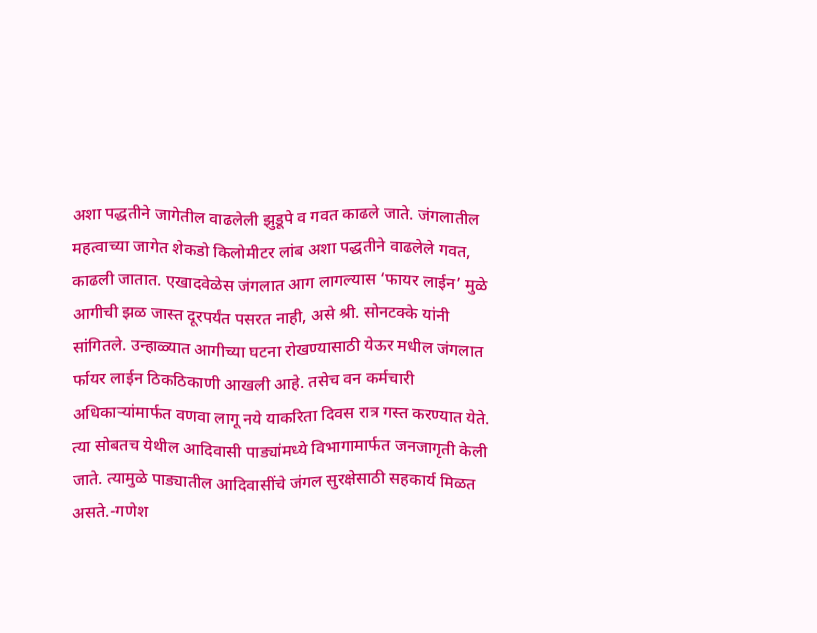अशा पद्धतीने जागेतील वाढलेली झुडूपे व गवत काढले जाते. जंगलातील महत्वाच्या जागेत शेकडो किलोमीटर लांब अशा पद्धतीने वाढलेले गवत, काढली जातात. एखादवेळेस जंगलात आग लागल्यास ‘फायर लाईन’ मुळे आगीची झळ जास्त दूरपर्यंत पसरत नाही, असे श्री. सोनटक्के यांनी सांगितले. उन्हाळ्यात आगीच्या घटना रोखण्यासाठी येऊर मधील जंगलात र्फायर लाईन ठिकठिकाणी आखली आहे. तसेच वन कर्मचारी अधिकाऱ्यांमार्फत वणवा लागू नये याकरिता दिवस रात्र गस्त करण्यात येते. त्या सोबतच येथील आदिवासी पाड्यांमध्ये विभागामार्फत जनजागृती केली जाते. त्यामुळे पाड्यातील आदिवासींचे जंगल सुरक्षेसाठी सहकार्य मिळत असते.-गणेश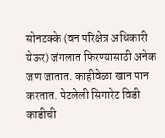सोनटक्के (वन परिक्षेत्र अधिकारी येऊर) जंगलात फिरण्यासाठी अनेक जण जातात. काहीवेळा खान पान करतात. पेटलेली सिगारेट विडी काडीची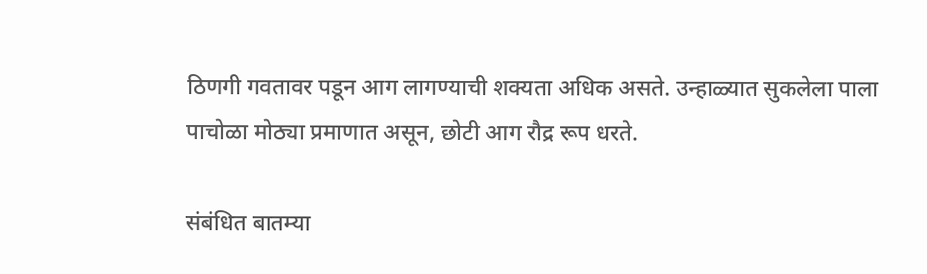ठिणगी गवतावर पडून आग लागण्याची शक्यता अधिक असते. उन्हाळ्यात सुकलेला पाला पाचोळा मोठ्या प्रमाणात असून, छोटी आग रौद्र रूप धरते.

संबंधित बातम्या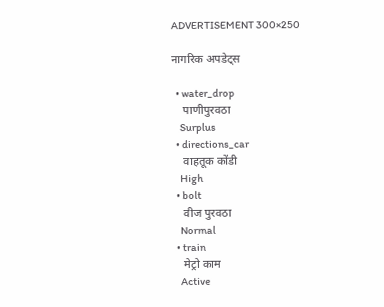ADVERTISEMENT 300×250

नागरिक अपडेट्स

  • water_drop
    पाणीपुरवठा
    Surplus
  • directions_car
    वाहतूक कोंडी
    High
  • bolt
    वीज पुरवठा
    Normal
  • train
    मेट्रो काम
    Active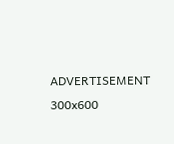ADVERTISEMENT 300x600